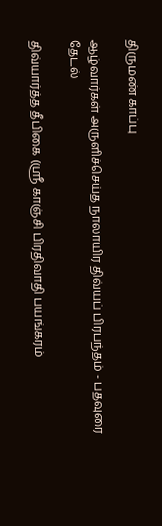திருமண் காப்பு

ஆழ்வார்கள் அருளிச்செய்த நாலாயிர திவ்யப் பிரபந்தம் - பதவுரை தேடல்

திவ்யார்த்த தீபிகை (ஸ்ரீ காஞ்சி பிரதிவாதி பயங்கரம்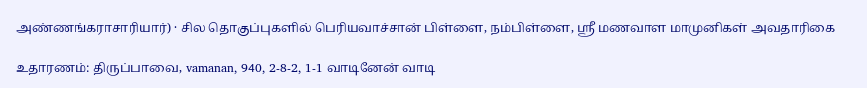அண்ணங்கராசாரியார்) · சில தொகுப்புகளில் பெரியவாச்சான் பிள்ளை, நம்பிள்ளை, ஸ்ரீ மணவாள மாமுனிகள் அவதாரிகை

உதாரணம்: திருப்பாவை, vamanan, 940, 2-8-2, 1-1 வாடினேன் வாடி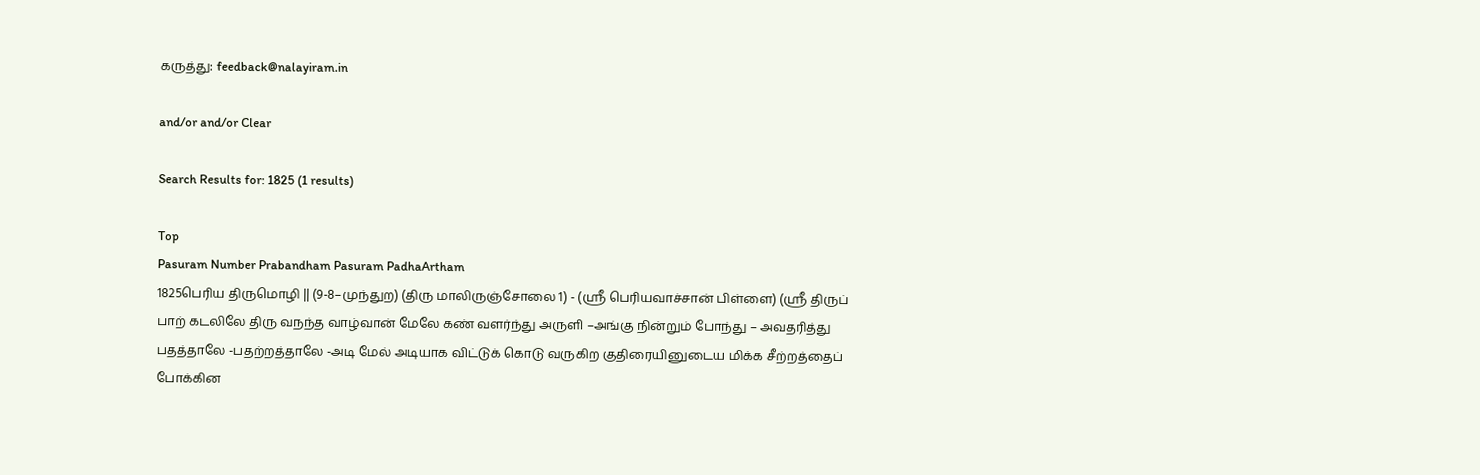கருத்து: feedback@nalayiram.in

and/or and/or Clear

Search Results for: 1825 (1 results)

Top
Pasuram Number Prabandham Pasuram PadhaArtham
1825பெரிய திருமொழி || (9-8–முந்துற) (திரு மாலிருஞ்சோலை 1) - (ஸ்ரீ பெரியவாச்சான் பிள்ளை) (ஸ்ரீ திருப் பாற் கடலிலே திரு வநந்த வாழ்வான் மேலே கண் வளர்ந்து அருளி –அங்கு நின்றும் போந்து – அவதரித்து பதத்தாலே -பதற்றத்தாலே -அடி மேல் அடியாக விட்டுக் கொடு வருகிற குதிரையினுடைய மிக்க சீற்றத்தைப் போக்கின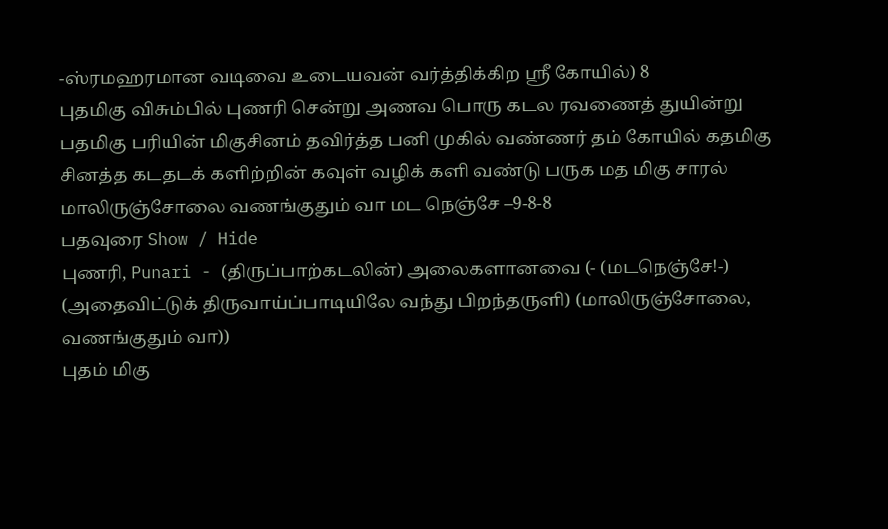-ஸ்ரமஹரமான வடிவை உடையவன் வர்த்திக்கிற ஸ்ரீ கோயில்) 8
புதமிகு விசும்பில் புணரி சென்று அணவ பொரு கடல ரவணைத் துயின்று பதமிகு பரியின் மிகுசினம் தவிர்த்த பனி முகில் வண்ணர் தம் கோயில் கதமிகு சினத்த கடதடக் களிற்றின் கவுள் வழிக் களி வண்டு பருக மத மிகு சாரல் மாலிருஞ்சோலை வணங்குதும் வா மட நெஞ்சே –9-8-8
பதவுரை Show / Hide
புணரி, Punari - (திருப்பாற்கடலின்) அலைகளானவை (- (மடநெஞ்சே!-) (அதைவிட்டுக் திருவாய்ப்பாடியிலே வந்து பிறந்தருளி) (மாலிருஞ்சோலை, வணங்குதும் வா))
புதம் மிகு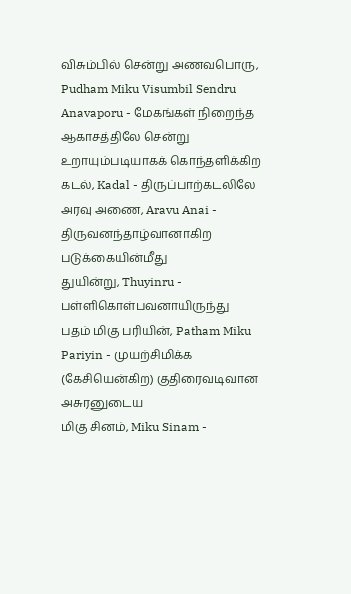விசும்பில் சென்று அணவபொரு, Pudham Miku Visumbil Sendru Anavaporu - மேகங்கள் நிறைந்த ஆகாசத்திலே சென்று உறாயும்படியாகக் கொந்தளிக்கிற
கடல், Kadal - திருப்பாற்கடலிலே
அரவு அணை, Aravu Anai - திருவனந்தாழ்வானாகிற படுக்கையின்மீது
துயின்று, Thuyinru - பள்ளிகொள்பவனாயிருந்து
பதம் மிகு பரியின், Patham Miku Pariyin - முயற்சிமிக்க (கேசியென்கிற) குதிரைவடிவான அசுரனுடைய
மிகு சினம், Miku Sinam -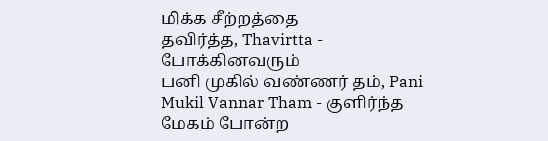மிக்க சீற்றத்தை
தவிர்த்த, Thavirtta - போக்கினவரும்
பனி முகில் வண்ணர் தம், Pani Mukil Vannar Tham - குளிர்ந்த மேகம் போன்ற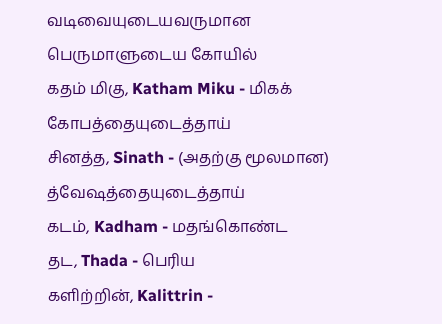வடிவையுடையவருமான பெருமாளுடைய கோயில்
கதம் மிகு, Katham Miku - மிகக் கோபத்தையுடைத்தாய்
சினத்த, Sinath - (அதற்கு மூலமான) த்வேஷத்தையுடைத்தாய்
கடம், Kadham - மதங்கொண்ட
தட, Thada - பெரிய
களிற்றின், Kalittrin -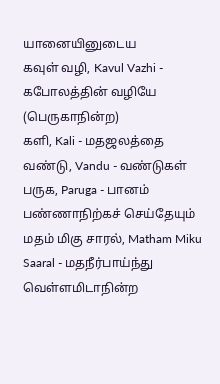யானையினுடைய
கவுள் வழி, Kavul Vazhi - கபோலத்தின் வழியே (பெருகாநின்ற)
களி, Kali - மதஜலத்தை
வண்டு, Vandu - வண்டுகள்
பருக, Paruga - பானம் பண்ணாநிற்கச் செய்தேயும்
மதம் மிகு சாரல், Matham Miku Saaral - மதநீர்பாய்ந்து வெள்ளமிடாநின்ற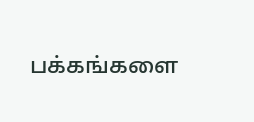பக்கங்களை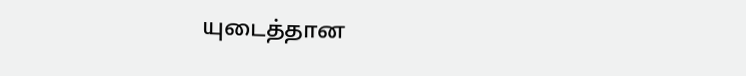யுடைத்தான